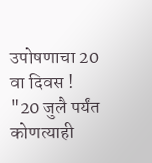उपोषणाचा 20 वा दिवस ! "20 जुलै पर्यंत कोणत्याही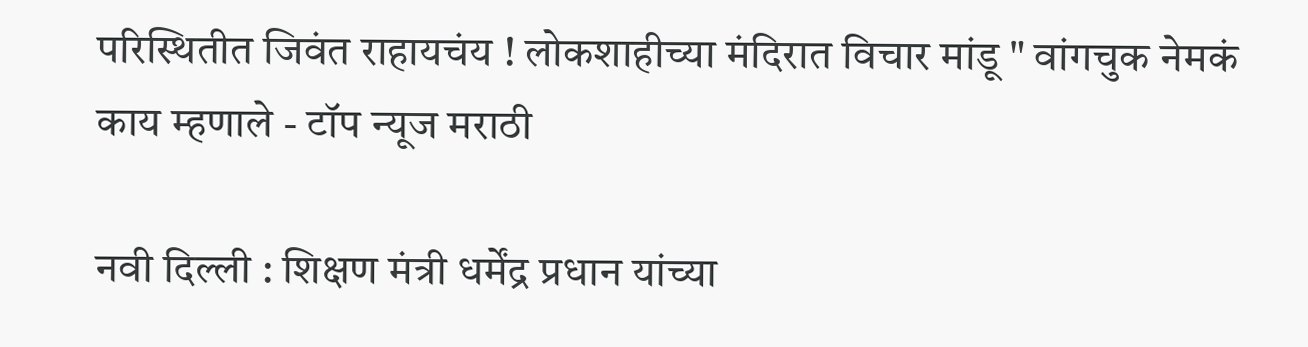परिस्थितीत जिवंत राहायचंय ! लोकशाहीच्या मंदिरात विचार मांडू " वांगचुक नेमकं काय म्हणाले - टॉप न्यूज मराठी

नवी दिल्ली : शिक्षण मंत्री धर्मेंद्र प्रधान यांच्या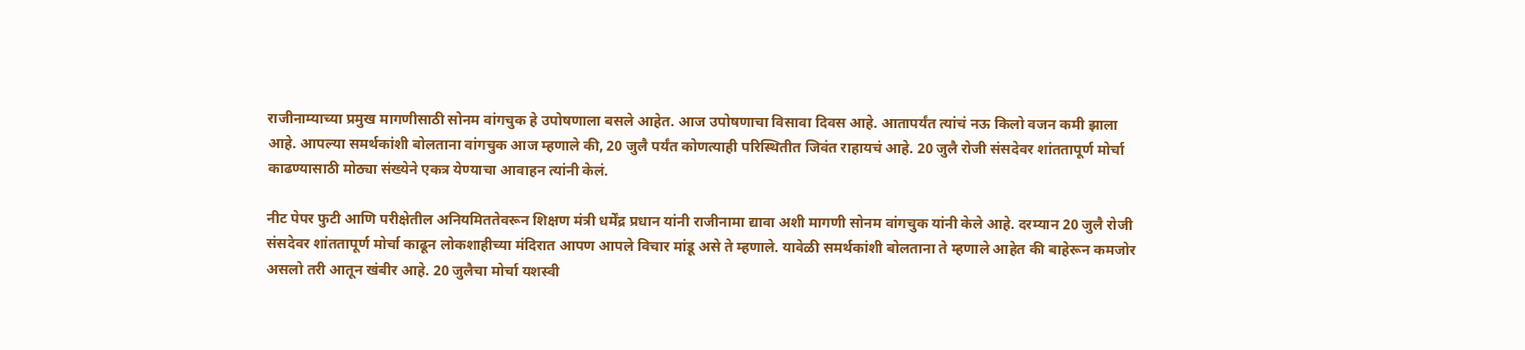राजीनाम्याच्या प्रमुख मागणीसाठी सोनम वांगचुक हे उपोषणाला बसले आहेत. आज उपोषणाचा विसावा दिवस आहे. आतापर्यंत त्यांचं नऊ किलो वजन कमी झाला आहे. आपल्या समर्थकांशी बोलताना वांगचुक आज म्हणाले की, 20 जुलै पर्यंत कोणत्याही परिस्थितीत जिवंत राहायचं आहे. 20 जुलै रोजी संसदेवर शांततापूर्ण मोर्चा काढण्यासाठी मोठ्या संख्येने एकत्र येण्याचा आवाहन त्यांनी केलं.

नीट पेपर फुटी आणि परीक्षेतील अनियमिततेवरून शिक्षण मंत्री धर्मेंद्र प्रधान यांनी राजीनामा द्यावा अशी मागणी सोनम वांगचुक यांनी केले आहे. दरम्यान 20 जुलै रोजी संसदेवर शांततापूर्ण मोर्चा काढून लोकशाहीच्या मंदिरात आपण आपले विचार मांडू असे ते म्हणाले. यावेळी समर्थकांशी बोलताना ते म्हणाले आहेत की बाहेरून कमजोर असलो तरी आतून खंबीर आहे. 20 जुलैचा मोर्चा यशस्वी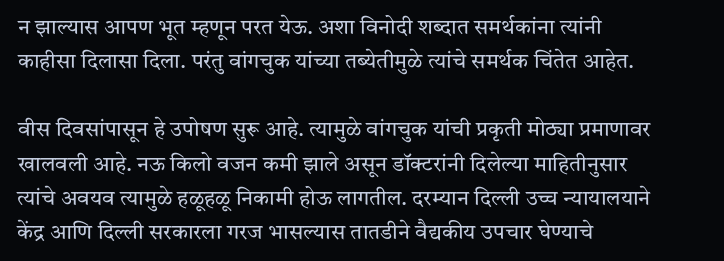न झाल्यास आपण भूत म्हणून परत येऊ. अशा विनोदी शब्दात समर्थकांना त्यांनी काहीसा दिलासा दिला. परंतु वांगचुक यांच्या तब्येतीमुळे त्यांचे समर्थक चिंतेत आहेत.

वीस दिवसांपासून हे उपोषण सुरू आहे. त्यामुळे वांगचुक यांची प्रकृती मोठ्या प्रमाणावर खालवली आहे. नऊ किलो वजन कमी झाले असून डॉक्टरांनी दिलेल्या माहितीनुसार त्यांचे अवयव त्यामुळे हळूहळू निकामी होऊ लागतील. दरम्यान दिल्ली उच्च न्यायालयाने केंद्र आणि दिल्ली सरकारला गरज भासल्यास तातडीने वैद्यकीय उपचार घेण्याचे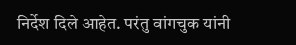निर्देश दिले आहेत. परंतु वांगचुक यांनी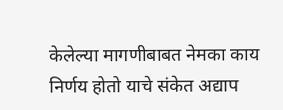केलेल्या मागणीबाबत नेमका काय निर्णय होतो याचे संकेत अद्याप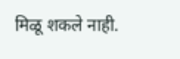मिळू शकले नाही.